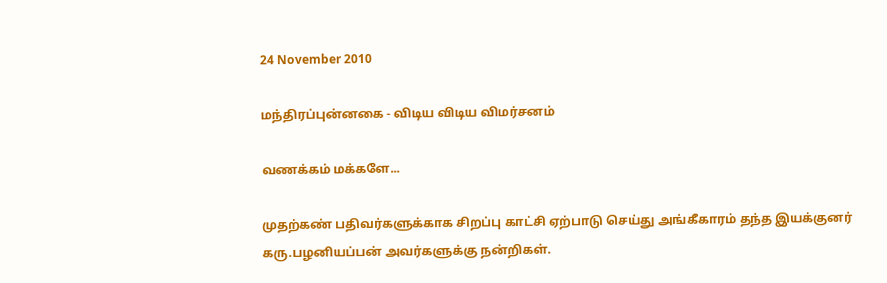24 November 2010

மந்திரப்புன்னகை - விடிய விடிய விமர்சனம்

வணக்கம் மக்களே...

முதற்கண் பதிவர்களுக்காக சிறப்பு காட்சி ஏற்பாடு செய்து அங்கீகாரம் தந்த இயக்குனர் கரு.பழனியப்பன் அவர்களுக்கு நன்றிகள்.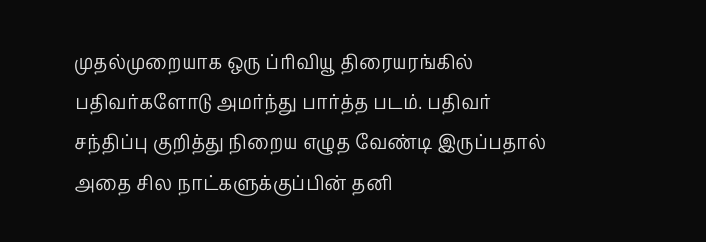முதல்முறையாக ஒரு ப்ரிவியூ திரையரங்கில் பதிவர்களோடு அமர்ந்து பார்த்த படம். பதிவர் சந்திப்பு குறித்து நிறைய எழுத வேண்டி இருப்பதால் அதை சில நாட்களுக்குப்பின் தனி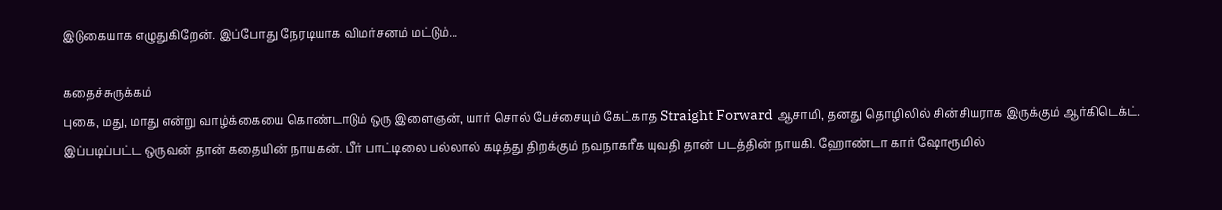இடுகையாக எழுதுகிறேன். இப்போது நேரடியாக விமர்சனம் மட்டும்...

கதைச்சுருக்கம்
புகை, மது, மாது என்று வாழ்க்கையை கொண்டாடும் ஒரு இளைஞன், யார் சொல் பேச்சையும் கேட்காத Straight Forward ஆசாமி, தனது தொழிலில் சின்சியராக இருக்கும் ஆர்கிடெக்ட். இப்படிப்பட்ட ஒருவன் தான் கதையின் நாயகன். பீர் பாட்டிலை பல்லால் கடித்து திறக்கும் நவநாகரீக யுவதி தான் படத்தின் நாயகி. ஹோண்டா கார் ஷோரூமில்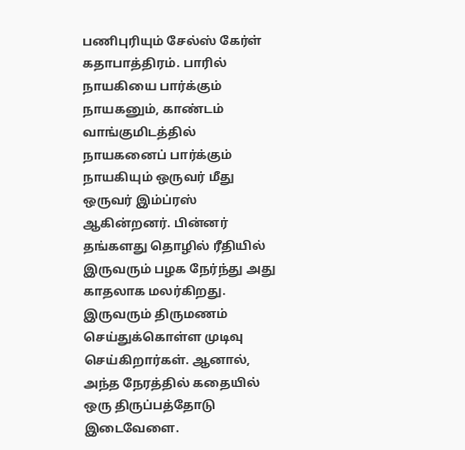பணிபுரியும் சேல்ஸ் கேர்ள் கதாபாத்திரம். பாரில் நாயகியை பார்க்கும் நாயகனும், காண்டம் வாங்குமிடத்தில் நாயகனைப் பார்க்கும் நாயகியும் ஒருவர் மீது ஒருவர் இம்ப்ரஸ் ஆகின்றனர். பின்னர் தங்களது தொழில் ரீதியில் இருவரும் பழக நேர்ந்து அது காதலாக மலர்கிறது. இருவரும் திருமணம் செய்துக்கொள்ள முடிவு செய்கிறார்கள். ஆனால், அந்த நேரத்தில் கதையில் ஒரு திருப்பத்தோடு இடைவேளை.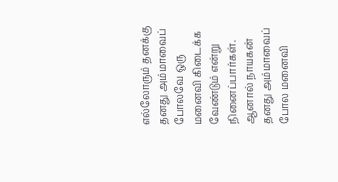எல்லோரும் தனக்கு தனது அம்மாவைப் போலவே ஒரு மனைவி கிடைக்க வேண்டும் என்று நினைப்பார்கள். ஆனால் நாயகன் தனது அம்மாவைப் போல மனைவி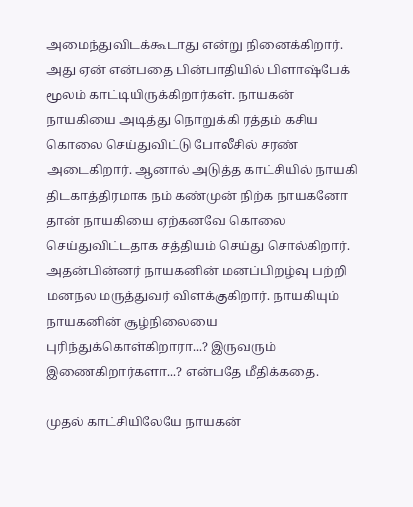அமைந்துவிடக்கூடாது என்று நினைக்கிறார். அது ஏன் என்பதை பின்பாதியில் பிளாஷ்பேக் மூலம் காட்டியிருக்கிறார்கள். நாயகன் நாயகியை அடித்து நொறுக்கி ரத்தம் கசிய கொலை செய்துவிட்டு போலீசில் சரண் அடைகிறார். ஆனால் அடுத்த காட்சியில் நாயகி திடகாத்திரமாக நம் கண்முன் நிற்க நாயகனோ தான் நாயகியை ஏற்கனவே கொலை செய்துவிட்டதாக சத்தியம் செய்து சொல்கிறார். அதன்பின்னர் நாயகனின் மனப்பிறழ்வு பற்றி மனநல மருத்துவர் விளக்குகிறார். நாயகியும் நாயகனின் சூழ்நிலையை புரிந்துக்கொள்கிறாரா...? இருவரும் இணைகிறார்களா...? என்பதே மீதிக்கதை.

முதல் காட்சியிலேயே நாயகன்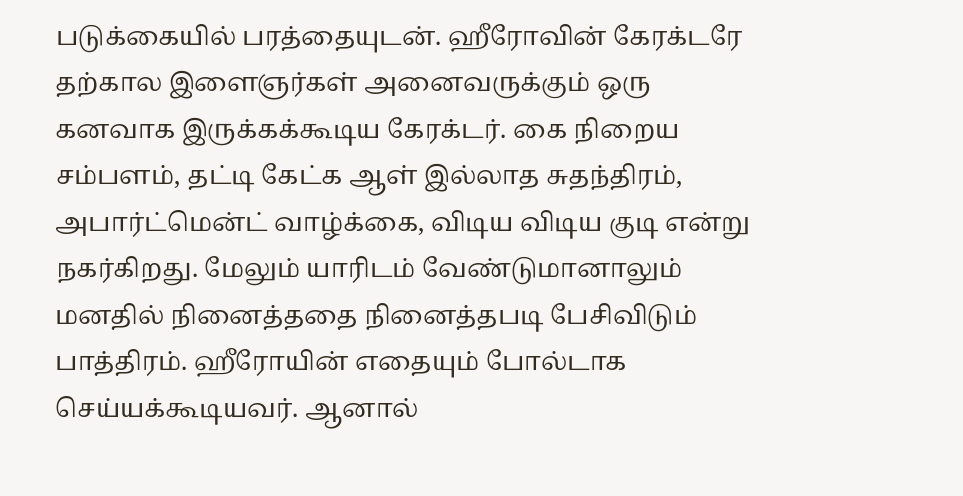படுக்கையில் பரத்தையுடன். ஹீரோவின் கேரக்டரே தற்கால இளைஞர்கள் அனைவருக்கும் ஒரு கனவாக இருக்கக்கூடிய கேரக்டர். கை நிறைய சம்பளம், தட்டி கேட்க ஆள் இல்லாத சுதந்திரம், அபார்ட்மென்ட் வாழ்க்கை, விடிய விடிய குடி என்று நகர்கிறது. மேலும் யாரிடம் வேண்டுமானாலும் மனதில் நினைத்ததை நினைத்தபடி பேசிவிடும் பாத்திரம். ஹீரோயின் எதையும் போல்டாக செய்யக்கூடியவர். ஆனால்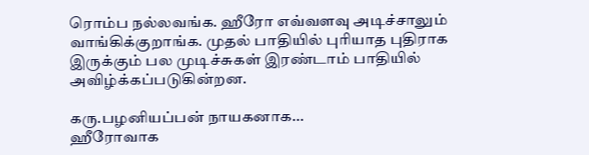ரொம்ப நல்லவங்க. ஹீரோ எவ்வளவு அடிச்சாலும் வாங்கிக்குறாங்க. முதல் பாதியில் புரியாத புதிராக இருக்கும் பல முடிச்சுகள் இரண்டாம் பாதியில் அவிழ்க்கப்படுகின்றன.

கரு.பழனியப்பன் நாயகனாக...
ஹீரோவாக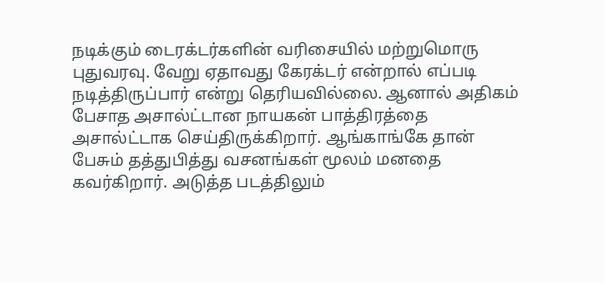நடிக்கும் டைரக்டர்களின் வரிசையில் மற்றுமொரு புதுவரவு. வேறு ஏதாவது கேரக்டர் என்றால் எப்படி நடித்திருப்பார் என்று தெரியவில்லை. ஆனால் அதிகம் பேசாத அசால்ட்டான நாயகன் பாத்திரத்தை அசால்ட்டாக செய்திருக்கிறார். ஆங்காங்கே தான் பேசும் தத்துபித்து வசனங்கள் மூலம் மனதை கவர்கிறார். அடுத்த படத்திலும்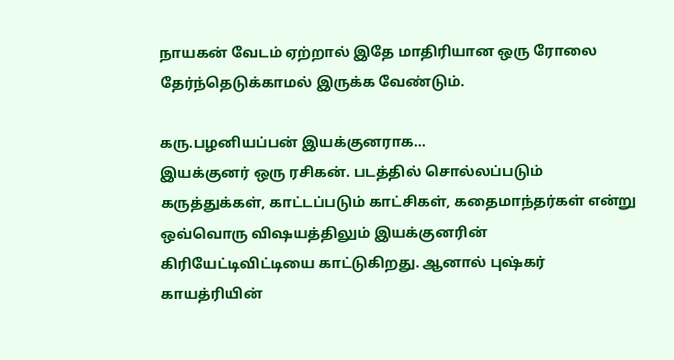நாயகன் வேடம் ஏற்றால் இதே மாதிரியான ஒரு ரோலை தேர்ந்தெடுக்காமல் இருக்க வேண்டும்.

கரு.பழனியப்பன் இயக்குனராக...
இயக்குனர் ஒரு ரசிகன். படத்தில் சொல்லப்படும் கருத்துக்கள், காட்டப்படும் காட்சிகள், கதைமாந்தர்கள் என்று ஒவ்வொரு விஷயத்திலும் இயக்குனரின் கிரியேட்டிவிட்டியை காட்டுகிறது. ஆனால் புஷ்கர் காயத்ரியின்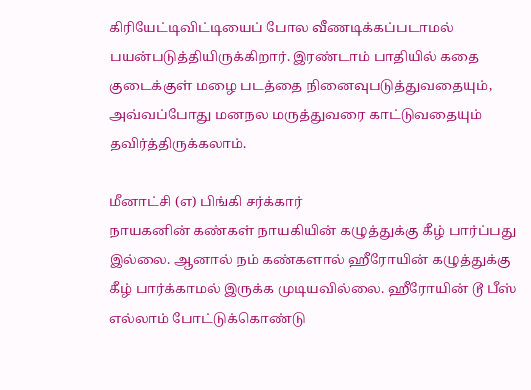கிரியேட்டிவிட்டியைப் போல வீணடிக்கப்படாமல் பயன்படுத்தியிருக்கிறார். இரண்டாம் பாதியில் கதை குடைக்குள் மழை படத்தை நினைவுபடுத்துவதையும், அவ்வப்போது மனநல மருத்துவரை காட்டுவதையும் தவிர்த்திருக்கலாம்.

மீனாட்சி (எ) பிங்கி சர்க்கார்
நாயகனின் கண்கள் நாயகியின் கழுத்துக்கு கீழ் பார்ப்பது இல்லை. ஆனால் நம் கண்களால் ஹீரோயின் கழுத்துக்கு கீழ் பார்க்காமல் இருக்க முடியவில்லை. ஹீரோயின் டூ பீஸ் எல்லாம் போட்டுக்கொண்டு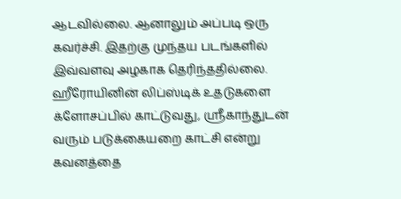ஆடவில்லை. ஆனாலும் அப்படி ஒரு கவர்ச்சி. இதற்கு முந்தய படங்களில் இவ்வளவு அழகாக தெரிந்ததில்லை. ஹீரோயினின் லிப்ஸ்டிக் உதடுகளை க்ளோசப்பில் காட்டுவது, ஸ்ரீகாந்துடன் வரும் படுக்கையறை காட்சி என்று கவனத்தை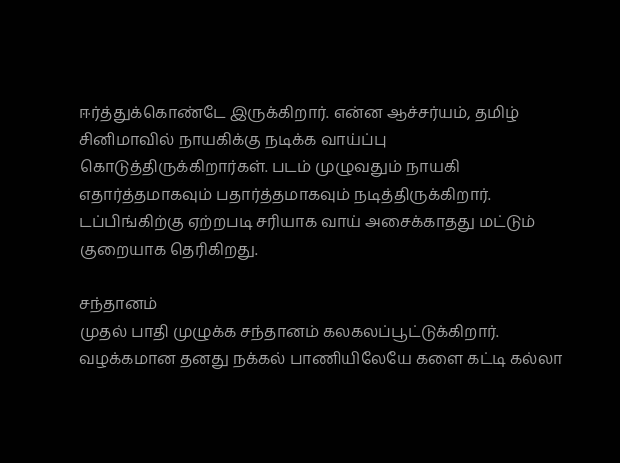ஈர்த்துக்கொண்டே இருக்கிறார். என்ன ஆச்சர்யம், தமிழ் சினிமாவில் நாயகிக்கு நடிக்க வாய்ப்பு கொடுத்திருக்கிறார்கள். படம் முழுவதும் நாயகி எதார்த்தமாகவும் பதார்த்தமாகவும் நடித்திருக்கிறார். டப்பிங்கிற்கு ஏற்றபடி சரியாக வாய் அசைக்காதது மட்டும் குறையாக தெரிகிறது.

சந்தானம்
முதல் பாதி முழுக்க சந்தானம் கலகலப்பூட்டுக்கிறார். வழக்கமான தனது நக்கல் பாணியிலேயே களை கட்டி கல்லா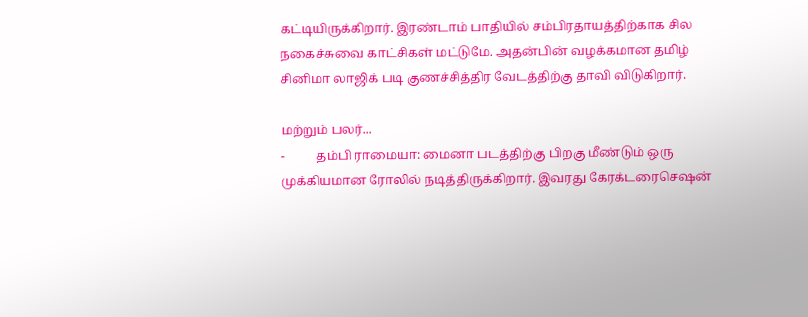கட்டியிருக்கிறார். இரண்டாம் பாதியில் சம்பிரதாயத்திற்காக சில நகைச்சுவை காட்சிகள் மட்டுமே. அதன்பின் வழக்கமான தமிழ் சினிமா லாஜிக் படி குணச்சித்திர வேடத்திற்கு தாவி விடுகிறார்.

மற்றும் பலர்...
-          தம்பி ராமையா: மைனா படத்திற்கு பிறகு மீண்டும் ஒரு முக்கியமான ரோலில் நடித்திருக்கிறார். இவரது கேரக்டரைசெஷன்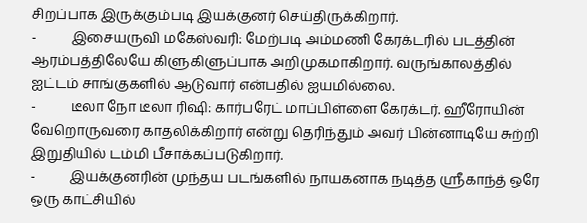சிறப்பாக இருக்கும்படி இயக்குனர் செய்திருக்கிறார்.
-          இசையருவி மகேஸ்வரி: மேற்படி அம்மணி கேரக்டரில் படத்தின் ஆரம்பத்திலேயே கிளுகிளுப்பாக அறிமுகமாகிறார். வருங்காலத்தில் ஐட்டம் சாங்குகளில் ஆடுவார் என்பதில் ஐயமில்லை.
-          டீலா நோ டீலா ரிஷி: கார்பரேட் மாப்பிள்ளை கேரக்டர். ஹீரோயின் வேறொருவரை காதலிக்கிறார் என்று தெரிந்தும் அவர் பின்னாடியே சுற்றி இறுதியில் டம்மி பீசாக்கப்படுகிறார்.
-          இயக்குனரின் முந்தய படங்களில் நாயகனாக நடித்த ஸ்ரீகாந்த் ஒரே ஒரு காட்சியில்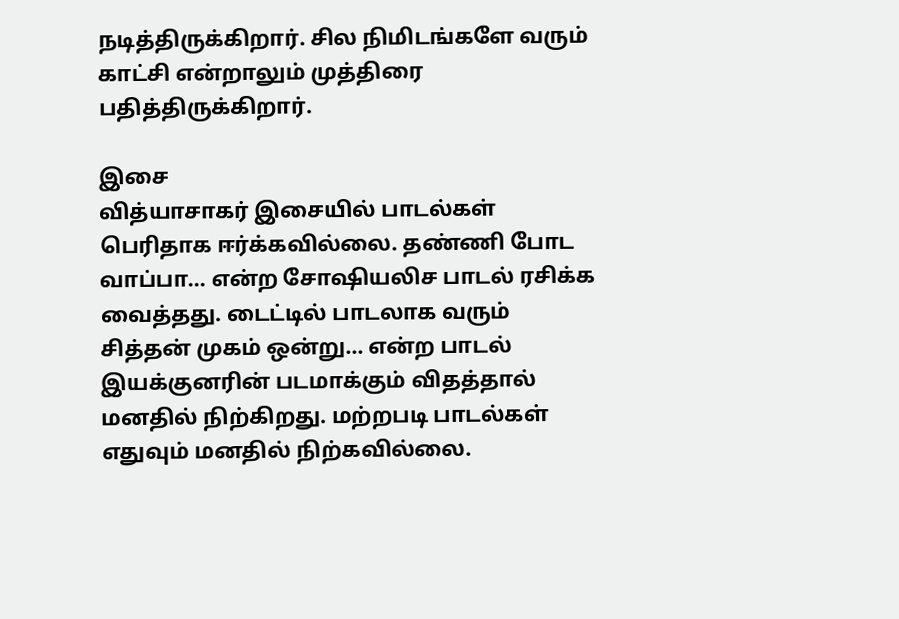நடித்திருக்கிறார். சில நிமிடங்களே வரும் காட்சி என்றாலும் முத்திரை பதித்திருக்கிறார்.

இசை
வித்யாசாகர் இசையில் பாடல்கள் பெரிதாக ஈர்க்கவில்லை. தண்ணி போட வாப்பா... என்ற சோஷியலிச பாடல் ரசிக்க வைத்தது. டைட்டில் பாடலாக வரும் சித்தன் முகம் ஒன்று... என்ற பாடல் இயக்குனரின் படமாக்கும் விதத்தால் மனதில் நிற்கிறது. மற்றபடி பாடல்கள் எதுவும் மனதில் நிற்கவில்லை.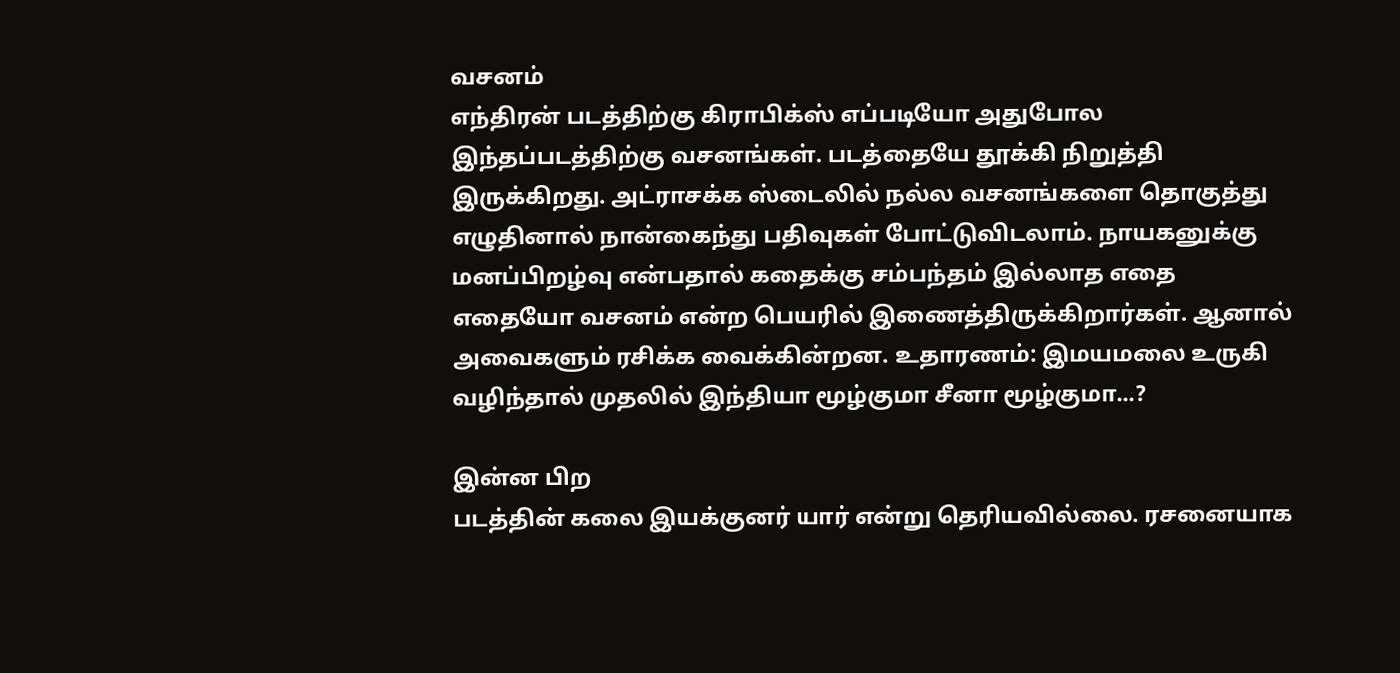வசனம்
எந்திரன் படத்திற்கு கிராபிக்ஸ் எப்படியோ அதுபோல இந்தப்படத்திற்கு வசனங்கள். படத்தையே தூக்கி நிறுத்தி இருக்கிறது. அட்ராசக்க ஸ்டைலில் நல்ல வசனங்களை தொகுத்து எழுதினால் நான்கைந்து பதிவுகள் போட்டுவிடலாம். நாயகனுக்கு மனப்பிறழ்வு என்பதால் கதைக்கு சம்பந்தம் இல்லாத எதை எதையோ வசனம் என்ற பெயரில் இணைத்திருக்கிறார்கள். ஆனால் அவைகளும் ரசிக்க வைக்கின்றன. உதாரணம்: இமயமலை உருகி வழிந்தால் முதலில் இந்தியா மூழ்குமா சீனா மூழ்குமா...?

இன்ன பிற
படத்தின் கலை இயக்குனர் யார் என்று தெரியவில்லை. ரசனையாக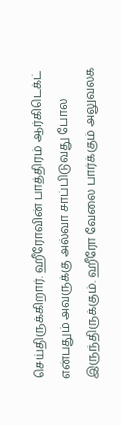செய்திருக்கிறார். ஹீரோவின் பாத்திரம் ஆர்கிடெக்ட் என்பதும் அவருக்கு அல்வா சாப்பிடுவது போல இருந்திருக்கும். ஹீரோ வேலை பார்க்கும் அலுவலக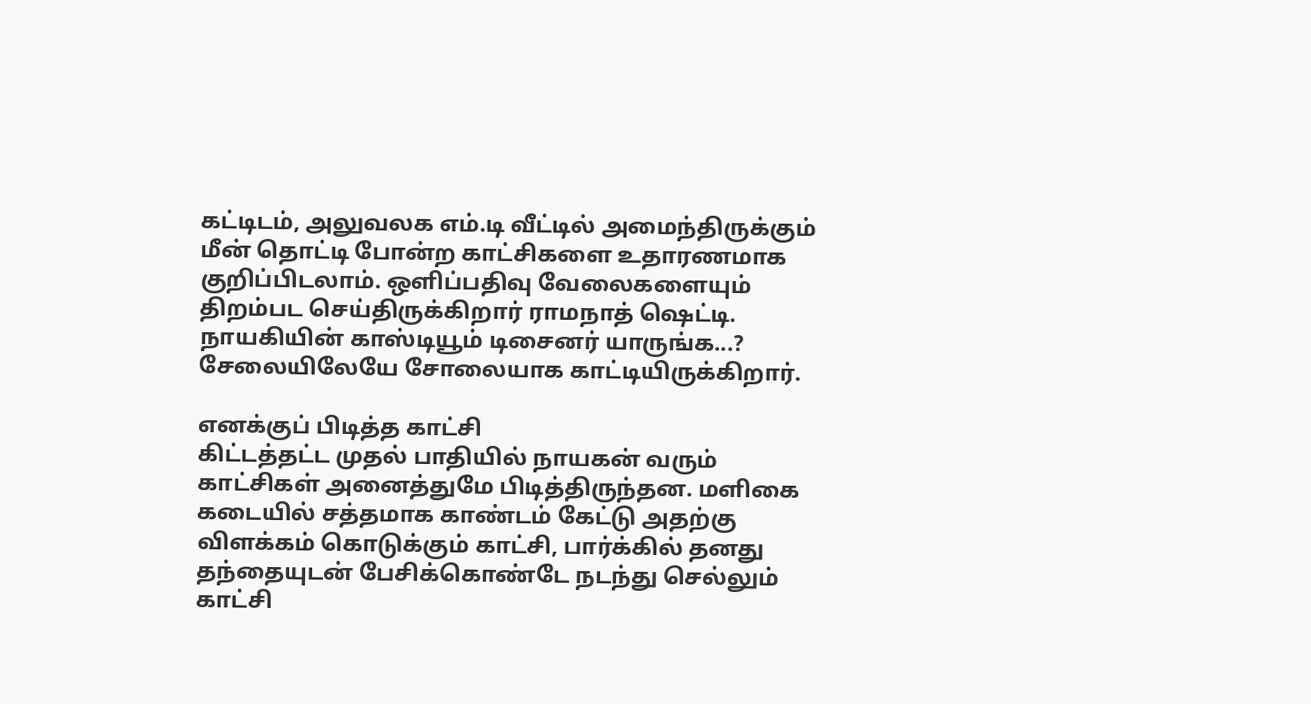கட்டிடம், அலுவலக எம்.டி வீட்டில் அமைந்திருக்கும் மீன் தொட்டி போன்ற காட்சிகளை உதாரணமாக குறிப்பிடலாம். ஒளிப்பதிவு வேலைகளையும் திறம்பட செய்திருக்கிறார் ராமநாத் ஷெட்டி. நாயகியின் காஸ்டியூம் டிசைனர் யாருங்க...? சேலையிலேயே சோலையாக காட்டியிருக்கிறார்.

எனக்குப் பிடித்த காட்சி
கிட்டத்தட்ட முதல் பாதியில் நாயகன் வரும் காட்சிகள் அனைத்துமே பிடித்திருந்தன. மளிகை கடையில் சத்தமாக காண்டம் கேட்டு அதற்கு விளக்கம் கொடுக்கும் காட்சி, பார்க்கில் தனது தந்தையுடன் பேசிக்கொண்டே நடந்து செல்லும் காட்சி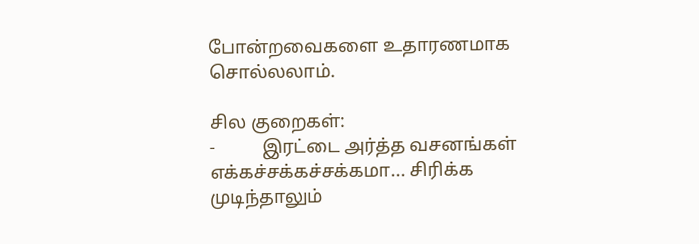போன்றவைகளை உதாரணமாக சொல்லலாம்.

சில குறைகள்:
-          இரட்டை அர்த்த வசனங்கள் எக்கச்சக்கச்சக்கமா... சிரிக்க முடிந்தாலும்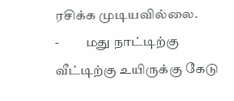ரசிக்க முடியவில்லை.
-          மது நாட்டிற்கு வீட்டிற்கு உயிருக்கு கேடு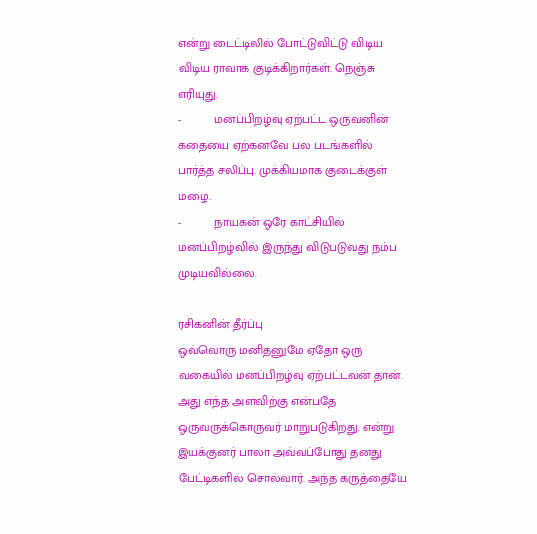என்று டைட்டிலில் போட்டுவிட்டு விடிய விடிய ராவாக குடிக்கிறார்கள். நெஞ்சு எரியுது.
-          மனப்பிறழ்வு ஏற்பட்ட ஒருவனின் கதையை ஏற்கனவே பல படங்களில் பார்த்த சலிப்பு. முக்கியமாக குடைக்குள் மழை.
-          நாயகன் ஒரே காட்சியில் மனப்பிறழ்வில் இருந்து விடுபடுவது நம்ப முடியவில்லை.

ரசிகனின் தீர்ப்பு
ஒவ்வொரு மனிதனுமே ஏதோ ஒரு வகையில் மனப்பிறழ்வு ஏற்பட்டவன் தான். அது எந்த அளவிற்கு என்பதே ஒருவருக்கொருவர் மாறுபடுகிறது. என்று இயக்குனர் பாலா அவ்வப்போது தனது பேட்டிகளில் சொல்வார். அந்த கருத்தையே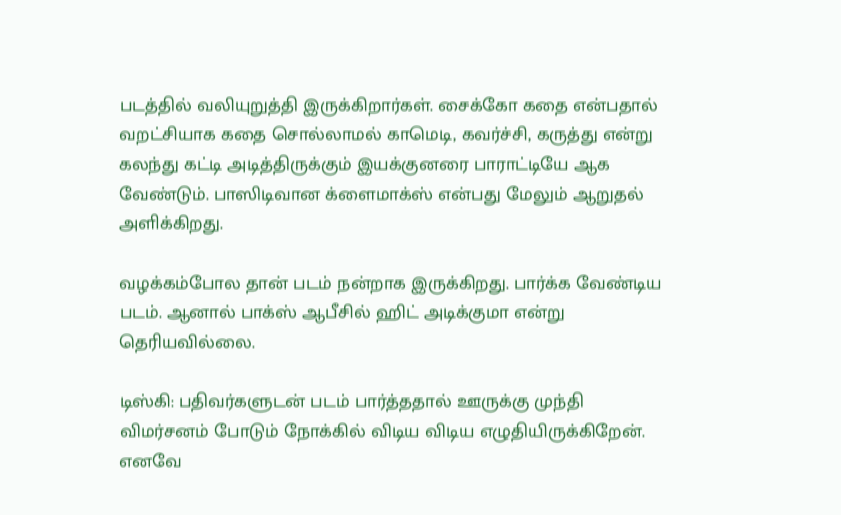படத்தில் வலியுறுத்தி இருக்கிறார்கள். சைக்கோ கதை என்பதால் வறட்சியாக கதை சொல்லாமல் காமெடி, கவர்ச்சி, கருத்து என்று கலந்து கட்டி அடித்திருக்கும் இயக்குனரை பாராட்டியே ஆக வேண்டும். பாஸிடிவான க்ளைமாக்ஸ் என்பது மேலும் ஆறுதல் அளிக்கிறது.

வழக்கம்போல தான் படம் நன்றாக இருக்கிறது. பார்க்க வேண்டிய படம். ஆனால் பாக்ஸ் ஆபீசில் ஹிட் அடிக்குமா என்று தெரியவில்லை.

டிஸ்கி: பதிவர்களுடன் படம் பார்த்ததால் ஊருக்கு முந்தி விமர்சனம் போடும் நோக்கில் விடிய விடிய எழுதியிருக்கிறேன். எனவே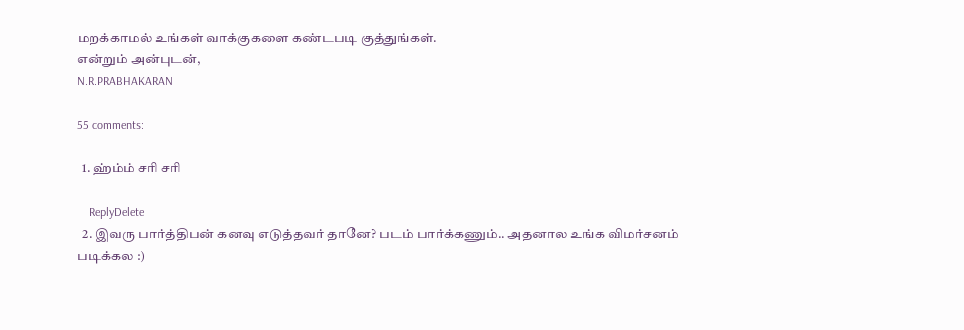மறக்காமல் உங்கள் வாக்குகளை கண்டபடி குத்துங்கள்.
என்றும் அன்புடன்,
N.R.PRABHAKARAN

55 comments:

  1. ஹ்ம்ம் சரி சரி

    ReplyDelete
  2. இவரு பார்த்திபன் கனவு எடுத்தவர் தானே? படம் பார்க்கணும்.. அதனால உங்க விமர்சனம் படிக்கல :)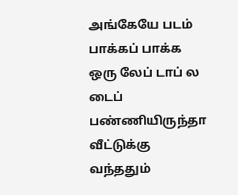அங்கேயே படம் பாக்கப் பாக்க ஒரு லேப் டாப் ல டைப் பண்ணியிருந்தா வீட்டுக்கு வந்ததும்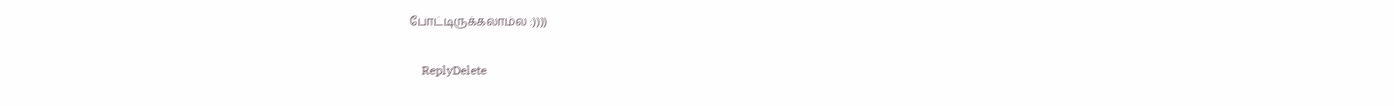போட்டிருக்கலாம்ல :))))

    ReplyDelete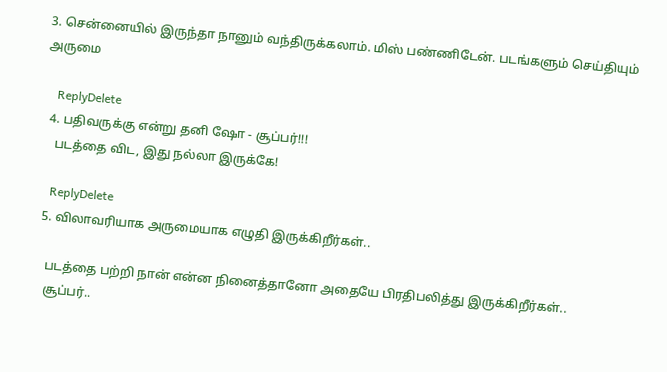3. சென்னையில் இருந்தா நானும் வந்திருக்கலாம். மிஸ் பண்ணிடேன். படங்களும் செய்தியும் அருமை

    ReplyDelete
  4. பதிவருக்கு என்று தனி ஷோ - சூப்பர்!!!
    படத்தை விட, இது நல்லா இருக்கே!

    ReplyDelete
  5. விலாவரியாக அருமையாக எழுதி இருக்கிறீர்கள்..

    படத்தை பற்றி நான் என்ன நினைத்தானோ அதையே பிரதிபலித்து இருக்கிறீர்கள்..
    சூப்பர்..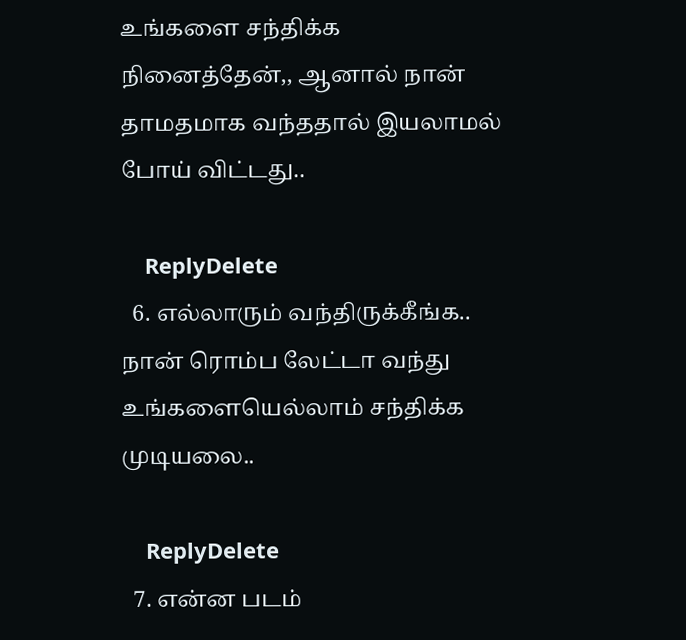உங்களை சந்திக்க நினைத்தேன்,, ஆனால் நான் தாமதமாக வந்ததால் இயலாமல் போய் விட்டது..

    ReplyDelete
  6. எல்லாரும் வந்திருக்கீங்க.. நான் ரொம்ப லேட்டா வந்து உங்களையெல்லாம் சந்திக்க முடியலை..

    ReplyDelete
  7. என்ன படம்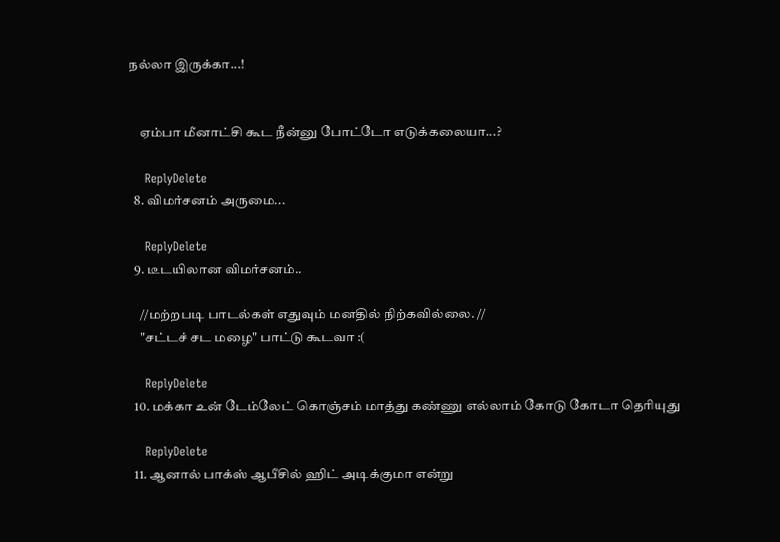நல்லா இருக்கா...!


    ஏம்பா மீனாட்சி கூட நீன்னு போட்டோ எடுக்கலையா...?

    ReplyDelete
  8. விமர்சனம் அருமை...

    ReplyDelete
  9. டீடயிலான விமர்சனம்..

    //மற்றபடி பாடல்கள் எதுவும் மனதில் நிற்கவில்லை. //
    "சட்டச் சட மழை" பாட்டு கூடவா :(

    ReplyDelete
  10. மக்கா உன் டேம்லேட் கொஞ்சம் மாத்து கண்ணு எல்லாம் கோடு கோடா தெரியுது

    ReplyDelete
  11. ஆனால் பாக்ஸ் ஆபீசில் ஹிட் அடிக்குமா என்று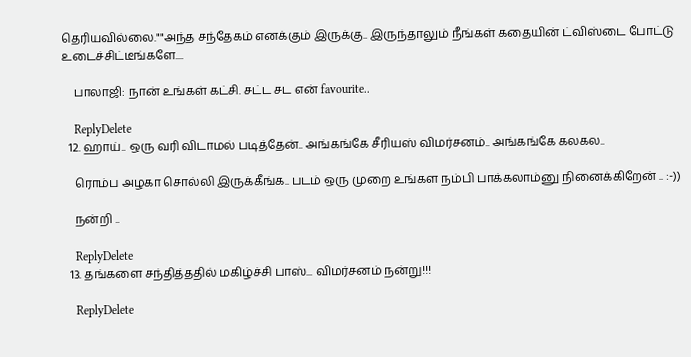தெரியவில்லை.""அந்த சந்தேகம் எனக்கும் இருக்கு.. இருந்தாலும் நீங்கள் கதையின் ட்விஸ்டை போட்டு உடைச்சிட்டீங்களே....

    பாலாஜி: நான் உங்கள் கட்சி. சட்ட சட என் favourite..

    ReplyDelete
  12. ஹாய்.. ஒரு வரி விடாமல் படித்தேன்.. அங்கங்கே சீரியஸ் விமர்சனம்.. அங்கங்கே கலகல..

    ரொம்ப அழகா சொல்லி இருக்கீங்க.. படம் ஒரு முறை உங்கள நம்பி பாக்கலாம்னு நினைக்கிறேன் .. :-))

    நன்றி ..

    ReplyDelete
  13. தங்களை சந்தித்ததில் மகிழ்ச்சி பாஸ்... விமர்சனம் நன்று!!!

    ReplyDelete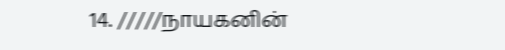14. /////நாயகனின்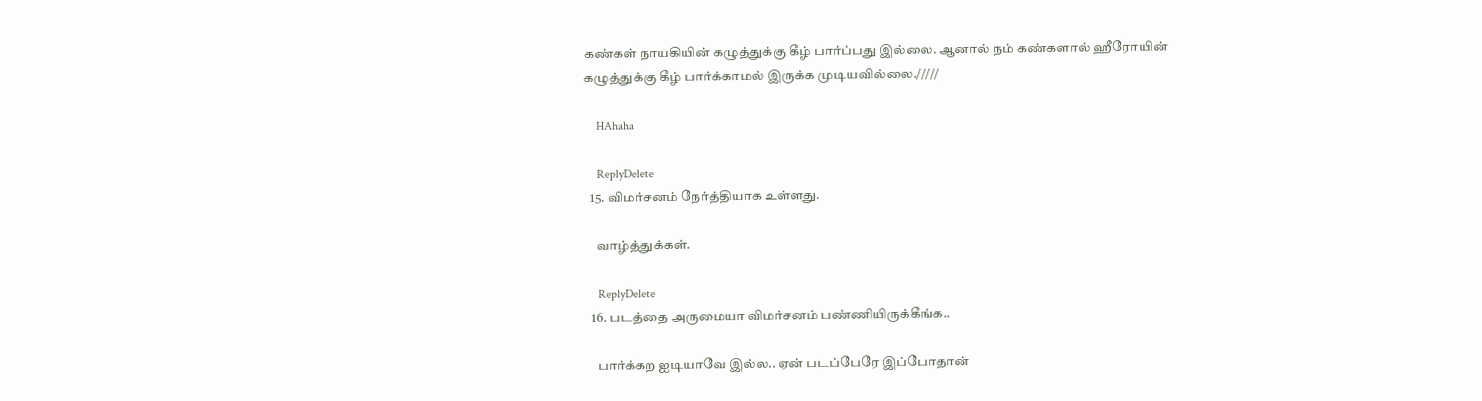கண்கள் நாயகியின் கழுத்துக்கு கீழ் பார்ப்பது இல்லை. ஆனால் நம் கண்களால் ஹீரோயின் கழுத்துக்கு கீழ் பார்க்காமல் இருக்க முடியவில்லை./////

    HAhaha

    ReplyDelete
  15. விமர்சனம் நேர்த்தியாக உள்ளது.

    வாழ்த்துக்கள்.

    ReplyDelete
  16. படத்தை அருமையா விமர்சனம் பண்ணியிருக்கீங்க..

    பார்க்கற ஐடியாவே இல்ல.. ஏன் படப்பேரே இப்போதான்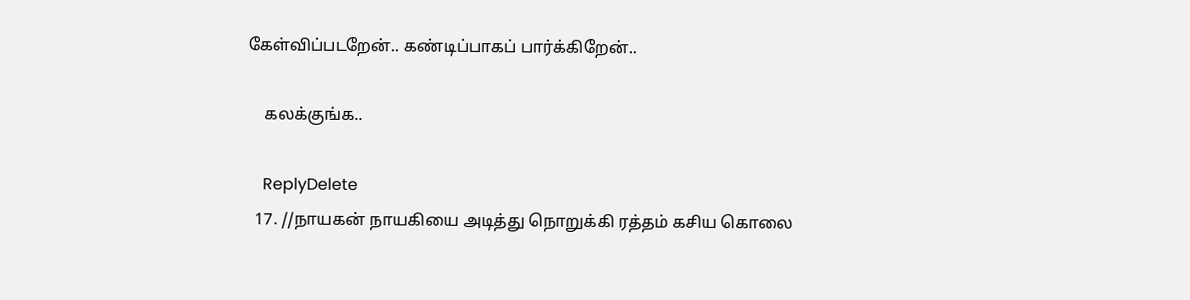கேள்விப்படறேன்.. கண்டிப்பாகப் பார்க்கிறேன்..

    கலக்குங்க..

    ReplyDelete
  17. //நாயகன் நாயகியை அடித்து நொறுக்கி ரத்தம் கசிய கொலை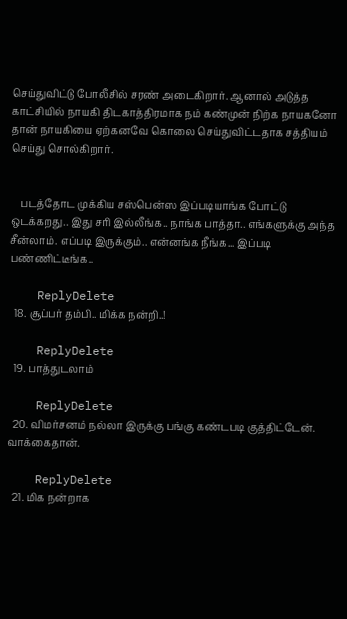செய்துவிட்டு போலீசில் சரண் அடைகிறார். ஆனால் அடுத்த காட்சியில் நாயகி திடகாத்திரமாக நம் கண்முன் நிற்க நாயகனோ தான் நாயகியை ஏற்கனவே கொலை செய்துவிட்டதாக சத்தியம் செய்து சொல்கிறார்.


    படத்தோட முக்கிய சஸ்பென்ஸ இப்படியாங்க போட்டு ஒடக்கறது.. இது சரி இல்லீங்க.. நாங்க பாத்தா.. எங்களுக்கு அந்த சீன்லாம். எப்படி இருக்கும்.. என்னங்க நீங்க... இப்படி பண்ணிட்டீங்க..

    ReplyDelete
  18. சூப்பர் தம்பி.. மிக்க நன்றி..!

    ReplyDelete
  19. பாத்துடலாம்

    ReplyDelete
  20. விமர்சனம் நல்லா இருக்கு பங்கு கண்டபடி குத்திட்டேன். வாக்கைதான்.

    ReplyDelete
  21. மிக நன்றாக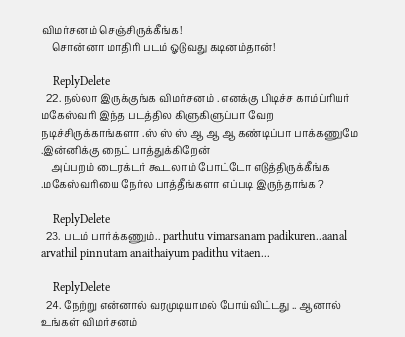விமர்சனம் செஞ்சிருக்கீங்க!
    சொன்னா மாதிரி படம் ஓடுவது கடினம்தான்!

    ReplyDelete
  22. நல்லா இருக்குங்க விமர்சனம் . எனக்கு பிடிச்ச காம்ப்ரியர் மகேஸ்வரி இந்த படத்தில கிளுகிளுப்பா வேற நடிச்சிருக்காங்களா .ஸ் ஸ் ஸ் ஆ ஆ ஆ கண்டிப்பா பாக்கணுமே .இன்னிக்கு நைட் பாத்துக்கிறேன்
    அப்பறம் டைரக்டர் கூடலாம் போட்டோ எடுத்திருக்கீங்க .மகேஸ்வரியை நேர்ல பாத்தீங்களா எப்படி இருந்தாங்க ?

    ReplyDelete
  23. படம் பார்க்கணும்.. parthutu vimarsanam padikuren..aanal arvathil pinnutam anaithaiyum padithu vitaen...

    ReplyDelete
  24. நேற்று என்னால் வரமுடியாமல் போய்விட்டது .. ஆனால் உங்கள் விமர்சனம்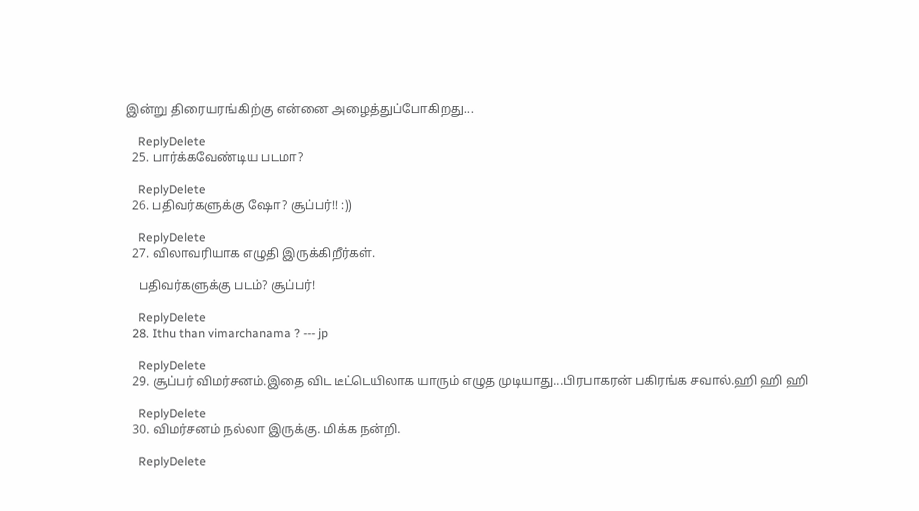இன்று திரையரங்கிற்கு என்னை அழைத்துப்போகிறது...

    ReplyDelete
  25. பார்க்கவேண்டிய படமா?

    ReplyDelete
  26. பதிவர்களுக்கு ஷோ? சூப்பர்!! :))

    ReplyDelete
  27. விலாவரியாக எழுதி இருக்கிறீர்கள்.

    பதிவர்களுக்கு படம்? சூப்பர்!

    ReplyDelete
  28. Ithu than vimarchanama ? --- jp

    ReplyDelete
  29. சூப்பர் விமர்சனம்.இதை விட டீட்டெயிலாக யாரும் எழுத முடியாது...பிரபாகரன் பகிரங்க சவால்.ஹி ஹி ஹி

    ReplyDelete
  30. விமர்சனம் நல்லா இருக்கு. மிக்க நன்றி.

    ReplyDelete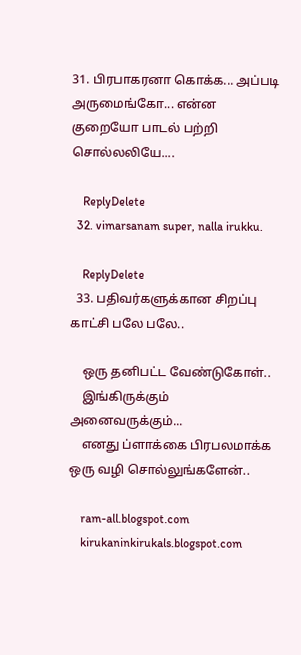31. பிரபாகரனா கொக்க... அப்படி அருமைங்கோ... என்ன குறையோ பாடல் பற்றி சொல்லலியே....

    ReplyDelete
  32. vimarsanam super, nalla irukku.

    ReplyDelete
  33. பதிவர்களுக்கான சிறப்பு காட்சி பலே பலே..

    ஒரு தனிபட்ட வேண்டுகோள்..
    இங்கிருக்கும் அனைவருக்கும்...
    எனது ப்ளாக்கை பிரபலமாக்க ஒரு வழி சொல்லுங்களேன்..

    ram-all.blogspot.com
    kirukaninkirukals.blogspot.com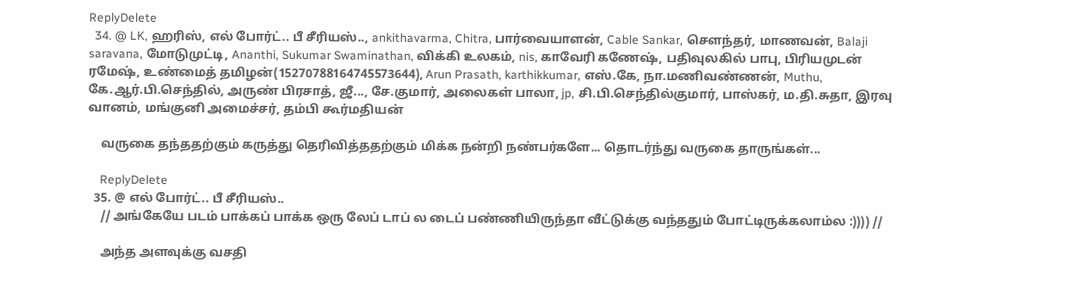ReplyDelete
  34. @ LK, ஹரிஸ், எல் போர்ட்.. பீ சீரியஸ்.., ankithavarma, Chitra, பார்வையாளன், Cable Sankar, சௌந்தர், மாணவன், Balaji saravana, மோடுமுட்டி, Ananthi, Sukumar Swaminathan, விக்கி உலகம், nis, காவேரி கணேஷ், பதிவுலகில் பாபு, பிரியமுடன் ரமேஷ், உண்மைத் தமிழன்(15270788164745573644), Arun Prasath, karthikkumar, எஸ்.கே, நா.மணிவண்ணன், Muthu, கே.ஆர்.பி.செந்தில், அருண் பிரசாத், ஜீ..., சே.குமார், அலைகள் பாலா, jp, சி.பி.செந்தில்குமார், பாஸ்கர், ம.தி.சுதா, இரவு வானம், மங்குனி அமைச்சர், தம்பி கூர்மதியன்

    வருகை தந்ததற்கும் கருத்து தெரிவித்ததற்கும் மிக்க நன்றி நண்பர்களே... தொடர்ந்து வருகை தாருங்கள்...

    ReplyDelete
  35. @ எல் போர்ட்.. பீ சீரியஸ்..
    // அங்கேயே படம் பாக்கப் பாக்க ஒரு லேப் டாப் ல டைப் பண்ணியிருந்தா வீட்டுக்கு வந்ததும் போட்டிருக்கலாம்ல :)))) //

    அந்த அளவுக்கு வசதி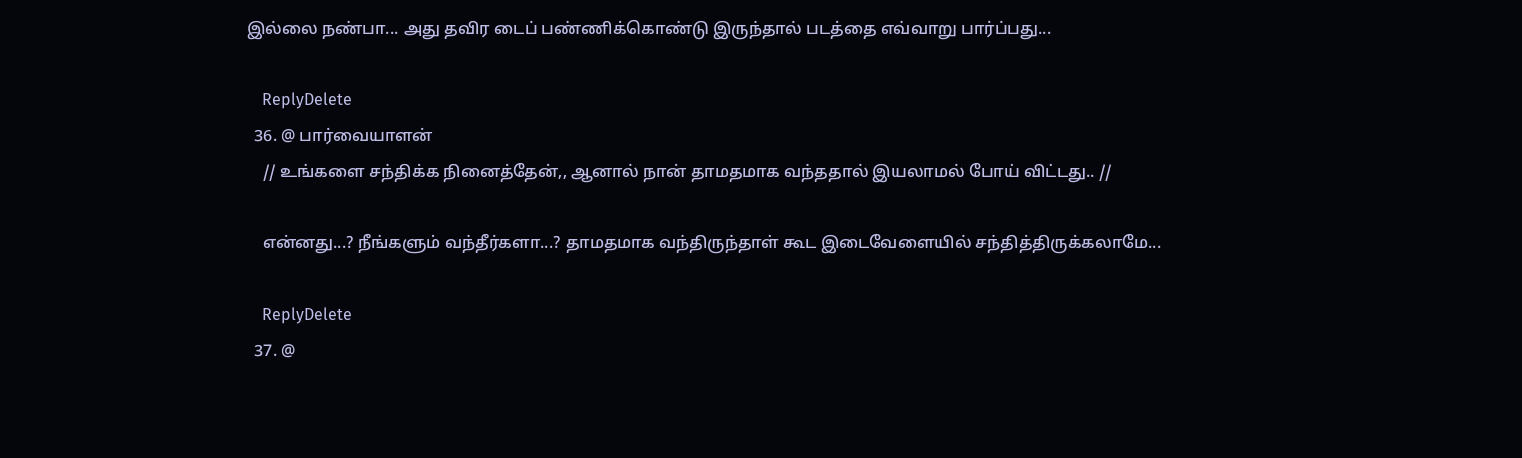இல்லை நண்பா... அது தவிர டைப் பண்ணிக்கொண்டு இருந்தால் படத்தை எவ்வாறு பார்ப்பது...

    ReplyDelete
  36. @ பார்வையாளன்
    // உங்களை சந்திக்க நினைத்தேன்,, ஆனால் நான் தாமதமாக வந்ததால் இயலாமல் போய் விட்டது.. //

    என்னது...? நீங்களும் வந்தீர்களா...? தாமதமாக வந்திருந்தாள் கூட இடைவேளையில் சந்தித்திருக்கலாமே...

    ReplyDelete
  37. @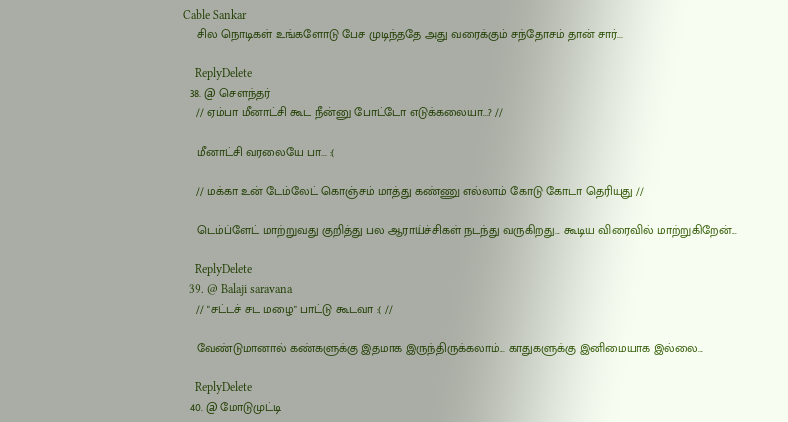Cable Sankar
    சில நொடிகள் உங்களோடு பேச முடிந்ததே அது வரைக்கும் சந்தோசம் தான் சார்...

    ReplyDelete
  38. @ சௌந்தர்
    // ஏம்பா மீனாட்சி கூட நீன்னு போட்டோ எடுக்கலையா...? //

    மீனாட்சி வரலையே பா... :(

    // மக்கா உன் டேம்லேட் கொஞ்சம் மாத்து கண்ணு எல்லாம் கோடு கோடா தெரியுது //

    டெம்ப்ளேட் மாற்றுவது குறித்து பல ஆராய்ச்சிகள் நடந்து வருகிறது... கூடிய விரைவில் மாற்றுகிறேன்...

    ReplyDelete
  39. @ Balaji saravana
    // "சட்டச் சட மழை" பாட்டு கூடவா :( //

    வேண்டுமானால் கண்களுக்கு இதமாக இருந்திருக்கலாம்... காதுகளுக்கு இனிமையாக இல்லை...

    ReplyDelete
  40. @ மோடுமுட்டி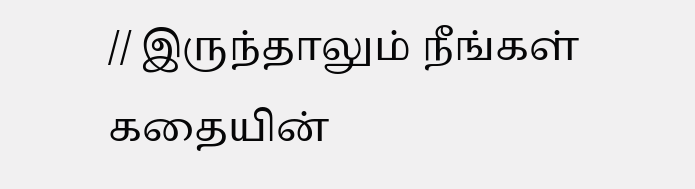// இருந்தாலும் நீங்கள் கதையின்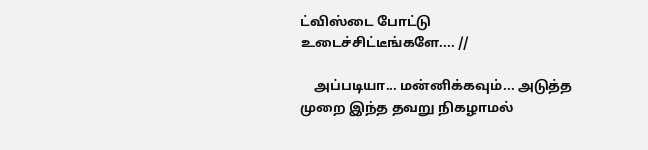ட்விஸ்டை போட்டு உடைச்சிட்டீங்களே.... //

    அப்படியா... மன்னிக்கவும்... அடுத்த முறை இந்த தவறு நிகழாமல்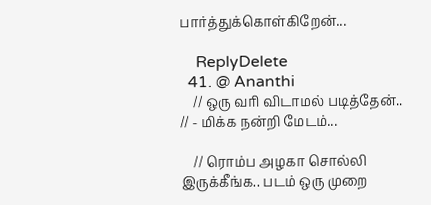பார்த்துக்கொள்கிறேன்...

    ReplyDelete
  41. @ Ananthi
    // ஒரு வரி விடாமல் படித்தேன்.. // - மிக்க நன்றி மேடம்...

    // ரொம்ப அழகா சொல்லி இருக்கீங்க.. படம் ஒரு முறை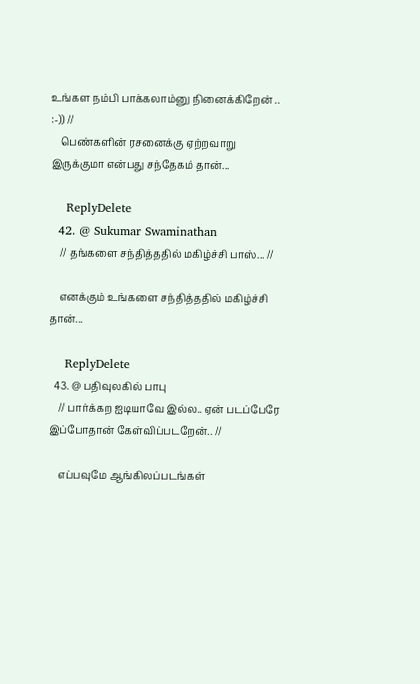உங்கள நம்பி பாக்கலாம்னு நினைக்கிறேன் .. :-)) //
    பெண்களின் ரசனைக்கு ஏற்றவாறு இருக்குமா என்பது சந்தேகம் தான்...

    ReplyDelete
  42. @ Sukumar Swaminathan
    // தங்களை சந்தித்ததில் மகிழ்ச்சி பாஸ்... //

    எனக்கும் உங்களை சந்தித்ததில் மகிழ்ச்சி தான்...

    ReplyDelete
  43. @ பதிவுலகில் பாபு
    // பார்க்கற ஐடியாவே இல்ல.. ஏன் படப்பேரே இப்போதான் கேள்விப்படறேன்.. //

    எப்பவுமே ஆங்கிலப்படங்கள்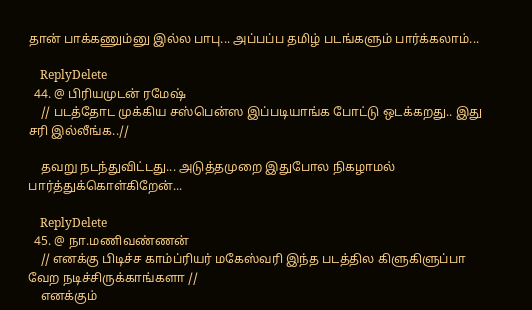தான் பாக்கணும்னு இல்ல பாபு... அப்பப்ப தமிழ் படங்களும் பார்க்கலாம்...

    ReplyDelete
  44. @ பிரியமுடன் ரமேஷ்
    // படத்தோட முக்கிய சஸ்பென்ஸ இப்படியாங்க போட்டு ஒடக்கறது.. இது சரி இல்லீங்க..//

    தவறு நடந்துவிட்டது... அடுத்தமுறை இதுபோல நிகழாமல் பார்த்துக்கொள்கிறேன்...

    ReplyDelete
  45. @ நா.மணிவண்ணன்
    // எனக்கு பிடிச்ச காம்ப்ரியர் மகேஸ்வரி இந்த படத்தில கிளுகிளுப்பா வேற நடிச்சிருக்காங்களா //
    எனக்கும்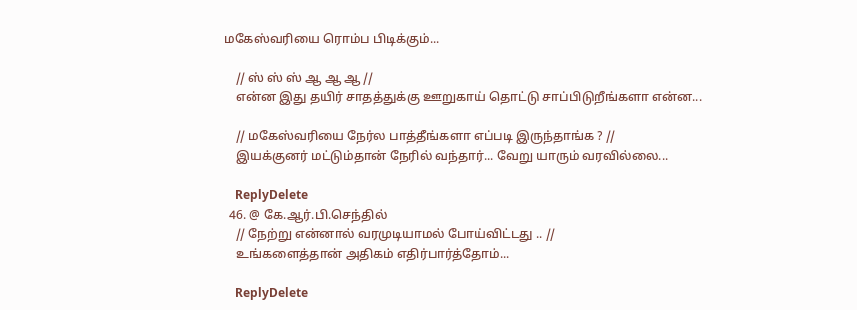மகேஸ்வரியை ரொம்ப பிடிக்கும்...

    // ஸ் ஸ் ஸ் ஆ ஆ ஆ //
    என்ன இது தயிர் சாதத்துக்கு ஊறுகாய் தொட்டு சாப்பிடுறீங்களா என்ன...

    // மகேஸ்வரியை நேர்ல பாத்தீங்களா எப்படி இருந்தாங்க ? //
    இயக்குனர் மட்டும்தான் நேரில் வந்தார்... வேறு யாரும் வரவில்லை...

    ReplyDelete
  46. @ கே.ஆர்.பி.செந்தில்
    // நேற்று என்னால் வரமுடியாமல் போய்விட்டது .. //
    உங்களைத்தான் அதிகம் எதிர்பார்த்தோம்...

    ReplyDelete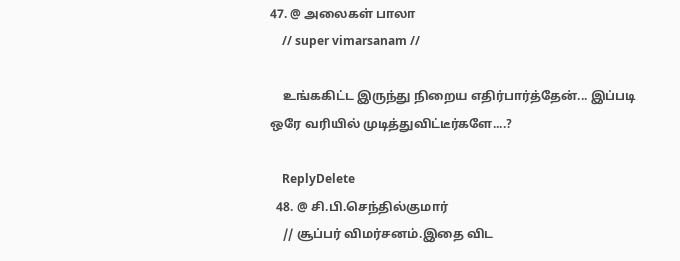47. @ அலைகள் பாலா
    // super vimarsanam //

    உங்ககிட்ட இருந்து நிறைய எதிர்பார்த்தேன்... இப்படி ஒரே வரியில் முடித்துவிட்டீர்களே....?

    ReplyDelete
  48. @ சி.பி.செந்தில்குமார்
    // சூப்பர் விமர்சனம்.இதை விட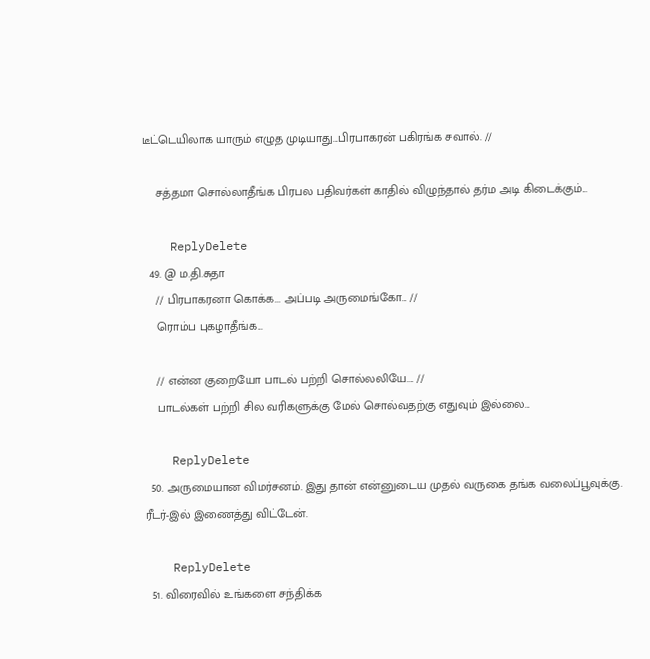டீட்டெயிலாக யாரும் எழுத முடியாது...பிரபாகரன் பகிரங்க சவால். //

    சத்தமா சொல்லாதீங்க பிரபல பதிவர்கள் காதில் விழுந்தால் தர்ம அடி கிடைக்கும்...

    ReplyDelete
  49. @ ம.தி.சுதா
    // பிரபாகரனா கொக்க... அப்படி அருமைங்கோ... //
    ரொம்ப புகழாதீங்க...

    // என்ன குறையோ பாடல் பற்றி சொல்லலியே.... //
    பாடல்கள் பற்றி சில வரிகளுக்கு மேல் சொல்வதற்கு எதுவும் இல்லை...

    ReplyDelete
  50. அருமையான விமர்சனம். இது தான் என்னுடைய முதல் வருகை தங்க வலைப்பூவுக்கு. ரீடர்-இல் இணைத்து விட்டேன்.

    ReplyDelete
  51. விரைவில் உங்களை சந்திக்க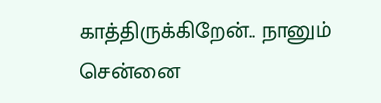காத்திருக்கிறேன்.. நானும் சென்னை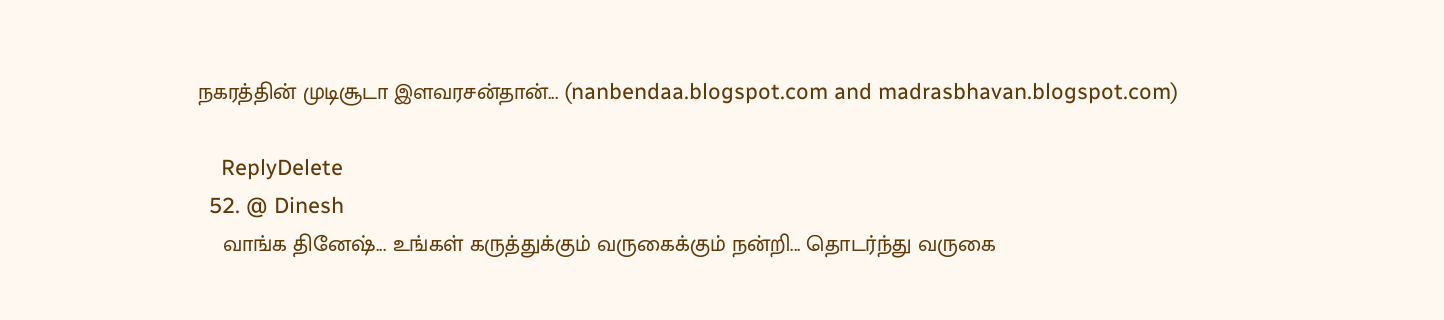நகரத்தின் முடிசூடா இளவரசன்தான்... (nanbendaa.blogspot.com and madrasbhavan.blogspot.com)

    ReplyDelete
  52. @ Dinesh
    வாங்க தினேஷ்... உங்கள் கருத்துக்கும் வருகைக்கும் நன்றி... தொடர்ந்து வருகை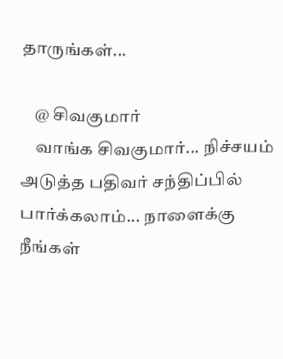தாருங்கள்...

    @ சிவகுமார்
    வாங்க சிவகுமார்... நிச்சயம் அடுத்த பதிவர் சந்திப்பில் பார்க்கலாம்... நாளைக்கு நீங்கள்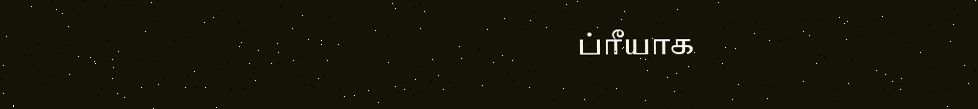ப்ரீயாக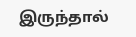இருந்தால்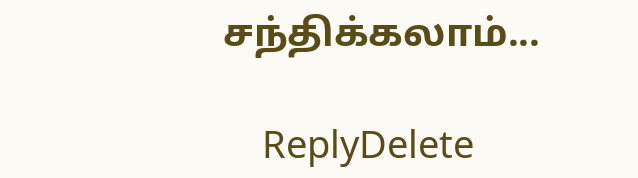சந்திக்கலாம்...

    ReplyDelete